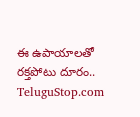ఈ ఉపాయాలతో రక్తపోటు దూరం..
TeluguStop.com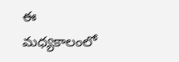ఈ మధ్యకాలంలో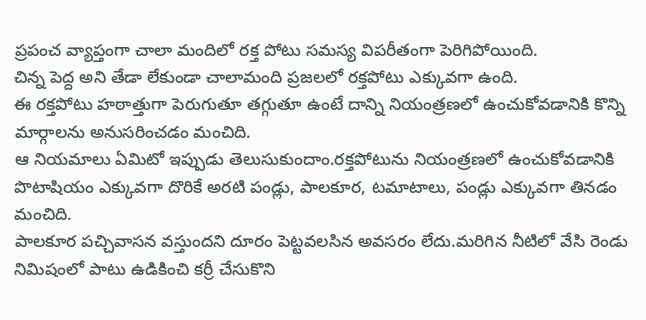ప్రపంచ వ్యాప్తంగా చాలా మందిలో రక్త పోటు సమస్య విపరీతంగా పెరిగిపోయింది.
చిన్న పెద్ద అని తేడా లేకుండా చాలామంది ప్రజలలో రక్తపోటు ఎక్కువగా ఉంది.
ఈ రక్తపోటు హఠాత్తుగా పెరుగుతూ తగ్గుతూ ఉంటే దాన్ని నియంత్రణలో ఉంచుకోవడానికి కొన్ని మార్గాలను అనుసరించడం మంచిది.
ఆ నియమాలు ఏమిటో ఇప్పుడు తెలుసుకుందాం.రక్తపోటును నియంత్రణలో ఉంచుకోవడానికి పొటాషియం ఎక్కువగా దొరికే అరటి పండ్లు, పాలకూర, టమాటాలు, పండ్లు ఎక్కువగా తినడం మంచిది.
పాలకూర పచ్చివాసన వస్తుందని దూరం పెట్టవలసిన అవసరం లేదు.మరిగిన నీటిలో వేసి రెండు నిమిషంలో పాటు ఉడికించి కర్రీ చేసుకొని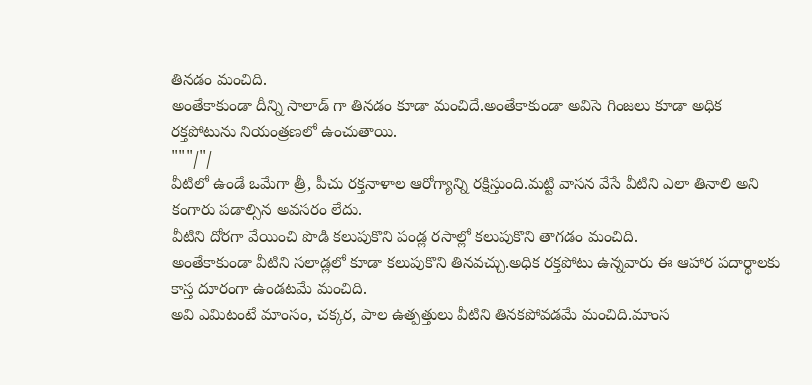తినడం మంచిది.
అంతేకాకుండా దీన్ని సాలాడ్ గా తినడం కూడా మంచిదే.అంతేకాకుండా అవిసె గింజలు కూడా అధిక రక్తపోటును నియంత్రణలో ఉంచుతాయి.
"""/"/
వీటిలో ఉండే ఒమేగా త్రీ, పీచు రక్తనాళాల ఆరోగ్యాన్ని రక్షిస్తుంది.మట్టి వాసన వేసే వీటిని ఎలా తినాలి అని కంగారు పడాల్సిన అవసరం లేదు.
వీటిని దోరగా వేయించి పొడి కలుపుకొని పండ్ల రసాల్లో కలుపుకొని తాగడం మంచిది.
అంతేకాకుండా వీటిని సలాడ్లలో కూడా కలుపుకొని తినవచ్చు.అధిక రక్తపోటు ఉన్నవారు ఈ ఆహార పదార్థాలకు కాస్త దూరంగా ఉండటమే మంచిది.
అవి ఎమిటంటే మాంసం, చక్కర, పాల ఉత్పత్తులు వీటిని తినకపోవడమే మంచిది.మాంస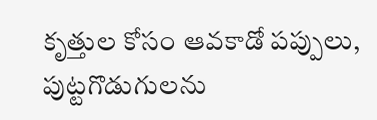కృత్తుల కోసం ఆవకాడో పప్పులు, పుట్టగొడుగులను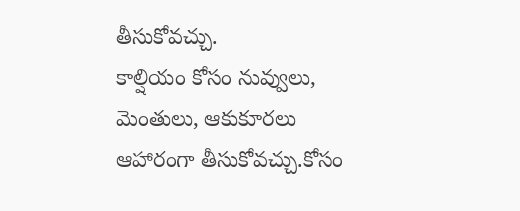తీసుకోవచ్చు.
కాల్షియం కోసం నువ్వులు, మెంతులు, ఆకుకూరలు ఆహారంగా తీసుకోవచ్చు.కోసం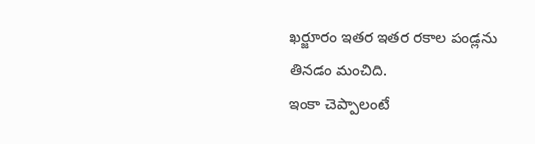ఖర్జూరం ఇతర ఇతర రకాల పండ్లను తినడం మంచిది.
ఇంకా చెప్పాలంటే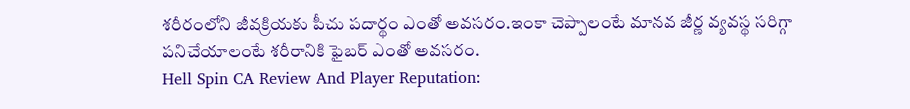శరీరంలోని జీవక్రియకు పీచు పదార్థం ఎంతో అవసరం.ఇంకా చెప్పాలంటే మానవ జీర్ణ వ్యవస్థ సరిగ్గా పనిచేయాలంటే శరీరానికి ఫైబర్ ఎంతో అవసరం.
Hell Spin CA Review And Player Reputation: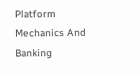Platform Mechanics And Banking